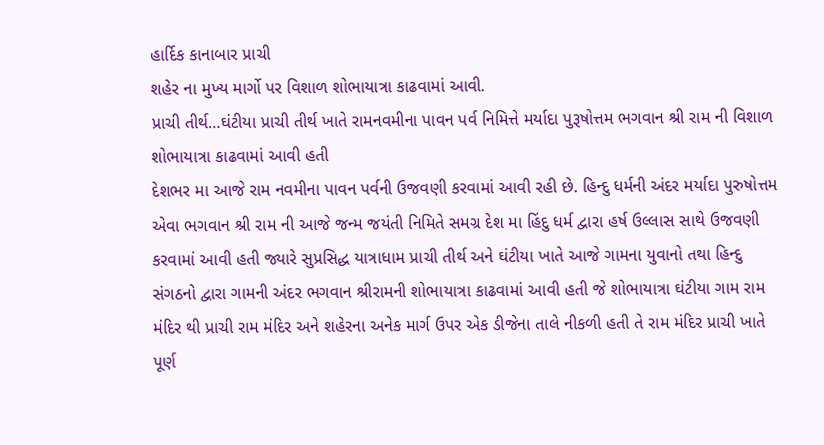હાર્દિક કાનાબાર પ્રાચી
શહેર ના મુખ્ય માર્ગો પર વિશાળ શોભાયાત્રા કાઢવામાં આવી.
પ્રાચી તીર્થ…ઘંટીયા પ્રાચી તીર્થ ખાતે રામનવમીના પાવન પર્વ નિમિત્તે મર્યાદા પુરૂષોત્તમ ભગવાન શ્રી રામ ની વિશાળ શોભાયાત્રા કાઢવામાં આવી હતી
દેશભર મા આજે રામ નવમીના પાવન પર્વની ઉજવણી કરવામાં આવી રહી છે. હિન્દુ ધર્મની અંદર મર્યાદા પુરુષોત્તમ એવા ભગવાન શ્રી રામ ની આજે જન્મ જયંતી નિમિતે સમગ્ર દેશ મા હિંદુ ધર્મ દ્વારા હર્ષ ઉલ્લાસ સાથે ઉજવણી કરવામાં આવી હતી જ્યારે સુપ્રસિદ્ધ યાત્રાધામ પ્રાચી તીર્થ અને ઘંટીયા ખાતે આજે ગામના યુવાનો તથા હિન્દુ સંગઠનો દ્વારા ગામની અંદર ભગવાન શ્રીરામની શોભાયાત્રા કાઢવામાં આવી હતી જે શોભાયાત્રા ઘંટીયા ગામ રામ મંદિર થી પ્રાચી રામ મંદિર અને શહેરના અનેક માર્ગ ઉપર એક ડીજેના તાલે નીકળી હતી તે રામ મંદિર પ્રાચી ખાતે પૂર્ણ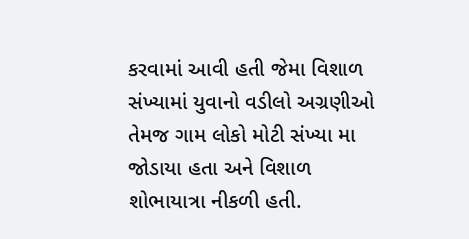કરવામાં આવી હતી જેમા વિશાળ સંખ્યામાં યુવાનો વડીલો અગ્રણીઓ તેમજ ગામ લોકો મોટી સંખ્યા મા જોડાયા હતા અને વિશાળ શોભાયાત્રા નીકળી હતી.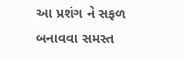આ પ્રશંગ ને સફળ બનાવવા સમસ્ત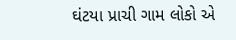ઘંટયા પ્રાચી ગામ લોકો એ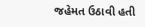જહેમત ઉઠાવી હતી